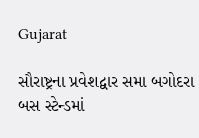Gujarat

સૌરાષ્ટ્રના પ્રવેશદ્વાર સમા બગોદરા બસ સ્ટેન્ડમાં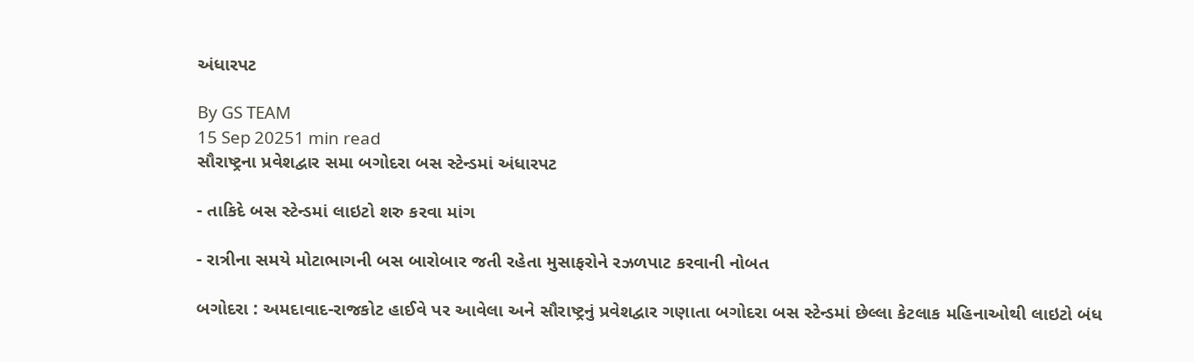અંધારપટ

By GS TEAM
15 Sep 20251 min read
સૌરાષ્ટ્રના પ્રવેશદ્વાર સમા બગોદરા બસ સ્ટેન્ડમાં અંધારપટ

- તાકિદે બસ સ્ટેન્ડમાં લાઇટો શરુ કરવા માંગ

- રાત્રીના સમયે મોટાભાગની બસ બારોબાર જતી રહેતા મુસાફરોને રઝળપાટ કરવાની નોબત

બગોદરા : અમદાવાદ-રાજકોટ હાઈવે પર આવેલા અને સૌરાષ્ટ્રનું પ્રવેશદ્વાર ગણાતા બગોદરા બસ સ્ટેન્ડમાં છેલ્લા કેટલાક મહિનાઓથી લાઇટો બંધ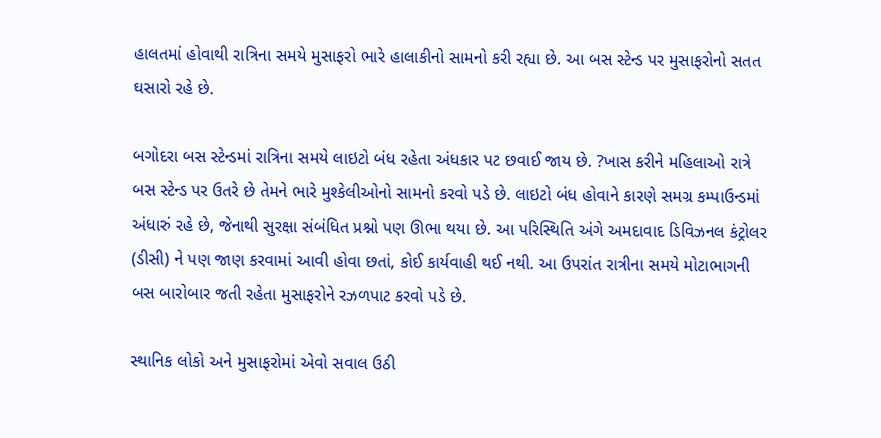હાલતમાં હોવાથી રાત્રિના સમયે મુસાફરો ભારે હાલાકીનો સામનો કરી રહ્યા છે. આ બસ સ્ટેન્ડ પર મુસાફરોનો સતત ઘસારો રહે છે.

બગોદરા બસ સ્ટેન્ડમાં રાત્રિના સમયે લાઇટો બંધ રહેતા અંધકાર પટ છવાઈ જાય છે. ?ખાસ કરીને મહિલાઓ રાત્રે બસ સ્ટેન્ડ પર ઉતરે છે તેમને ભારે મુશ્કેલીઓનો સામનો કરવો પડે છે. લાઇટો બંધ હોવાને કારણે સમગ્ર કમ્પાઉન્ડમાં અંધારું રહે છે, જેનાથી સુરક્ષા સંબંધિત પ્રશ્નો પણ ઊભા થયા છે. આ પરિસ્થિતિ અંગે અમદાવાદ ડિવિઝનલ કંટ્રોલર (ડીસી) ને પણ જાણ કરવામાં આવી હોવા છતાં, કોઈ કાર્યવાહી થઈ નથી. આ ઉપરાંત રાત્રીના સમયે મોટાભાગની બસ બારોબાર જતી રહેતા મુસાફરોને રઝળપાટ કરવો પડે છે.

સ્થાનિક લોકો અને મુસાફરોમાં એવો સવાલ ઉઠી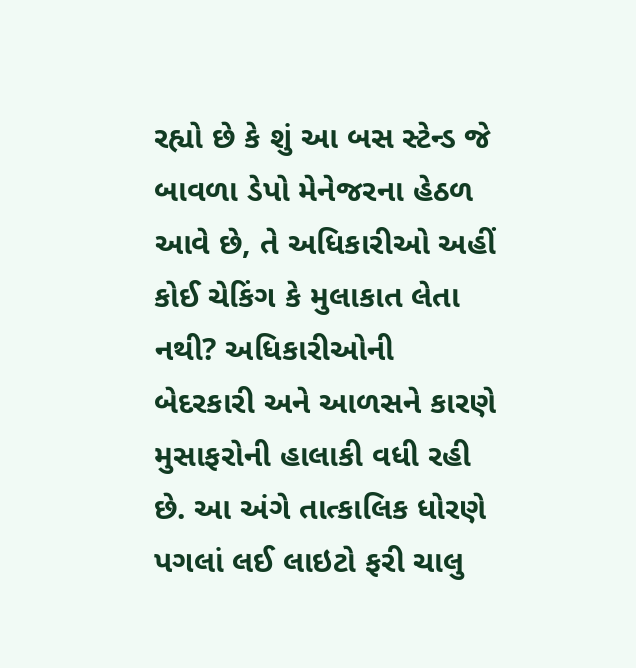રહ્યો છે કે શું આ બસ સ્ટેન્ડ જે બાવળા ડેપો મેનેજરના હેઠળ આવે છે, તે અધિકારીઓ અહીં કોઈ ચેકિંગ કે મુલાકાત લેતા નથી? અધિકારીઓની બેદરકારી અને આળસને કારણે મુસાફરોની હાલાકી વધી રહી છે. આ અંગે તાત્કાલિક ધોરણે પગલાં લઈ લાઇટો ફરી ચાલુ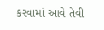કરવામાં આવે તેવી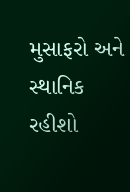મુસાફરો અને સ્થાનિક રહીશો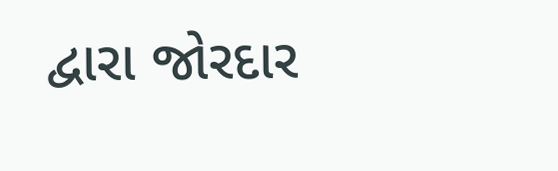દ્વારા જોરદાર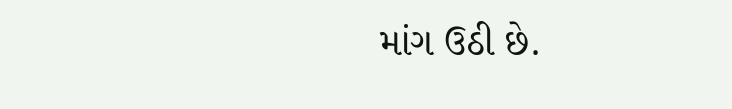માંગ ઉઠી છે.